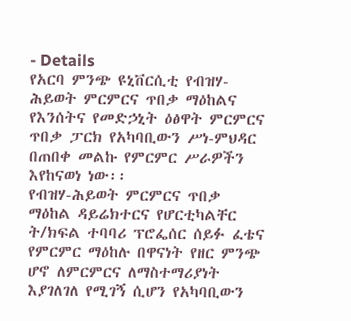- Details
የአርባ ምንጭ ዩኒቨርሲቲ የብዝሃ-ሕይወት ምርምርና ጥበቃ ማዕከልና የእንሰትና የመድኃኒት ዕፅዋት ምርምርና ጥበቃ ፓርክ የአካባቢውን ሥነ-ምህዳር በጠበቀ መልኩ የምርምር ሥራዎችን እየከናወነ ነው፡፡
የብዝሃ-ሕይወት ምርምርና ጥበቃ ማዕከል ዳይሬክተርና የሆርቲካልቸር ት/ክፍል ተባባሪ ፕሮፌሰር ሰይፉ ፈቴና የምርምር ማዕከሉ በዋናነት የዘር ምንጭ ሆኖ ለምርምርና ለማስተማሪያነት እያገለገለ የሚገኝ ሲሆን የአካባቢውን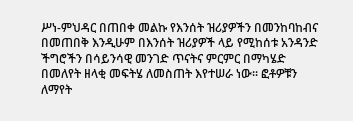ሥነ-ምህዳር በጠበቀ መልኩ የእንሰት ዝሪያዎችን በመንከባከብና በመጠበቅ እንዲሁም በእንሰት ዝሪያዎች ላይ የሚከሰቱ አንዳንድ ችግሮችን በሳይንሳዊ መንገድ ጥናትና ምርምር በማካሄድ በመለየት ዘላቂ መፍትሄ ለመስጠት እየተሠራ ነው፡፡ ፎቶዎቹን ለማየት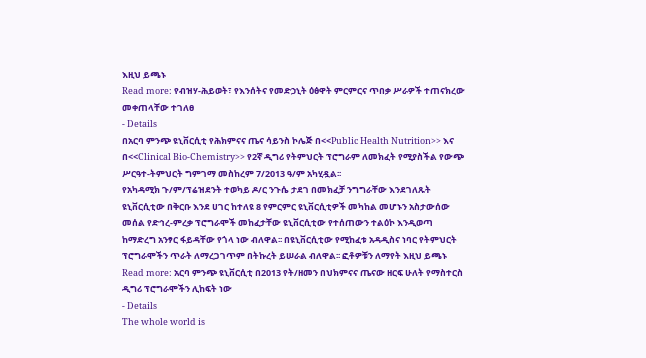እዚህ ይጫኑ
Read more: የብዝሃ-ሕይወት፣ የእንሰትና የመድኃኒት ዕፅዋት ምርምርና ጥበቃ ሥራዎች ተጠናክረው መቀጠላቸው ተገለፀ
- Details
በአርባ ምንጭ ዩኒቨርሲቲ የሕክምናና ጤና ሳይንስ ኮሌጅ በ<<Public Health Nutrition>> እና በ<<Clinical Bio-Chemistry>> የ2ኛ ዲግሪ የትምህርት ፕሮግራም ለመክፈት የሚያስችል የውጭ ሥርዓተ-ትምህርት ግምገማ መስከረም 7/2013 ዓ/ም አካሂዷል፡፡
የአካዳሚክ ጉ/ም/ፕሬዝደንት ተወካይ ዶ/ር ንጉሴ ታደገ በመክፈቻ ንግግራቸው እንደገለጹት ዩኒቨርሲቲው በቅርቡ እንደ ሀገር ከተለዩ 8 የምርምር ዩኒቨርሲቲዎች መካከል መሆኑን አስታውሰው መሰል የድኅረ-ምረቃ ፕሮግራሞች መከፈታቸው ዩኒቨርሲቲው የተሰጠውን ተልዕኮ እንዲወጣ ከማድረግ አንፃር ፋይዳቸው የጎላ ነው ብለዋል፡፡ በዩኒቨርሲቲው የሚከፈቱ አዳዲስና ነባር የትምህርት ፕሮግራሞችን ጥራት ለማረጋገጥም በትኩረት ይሠራል ብለዋል፡፡ ፎቶዎቹን ለማየት እዚህ ይጫኑ
Read more: አርባ ምንጭ ዩኒቨርሲቲ በ2013 የት/ዘመን በህክምናና ጤናው ዘርፍ ሁለት የማስተርስ ዲግሪ ፕሮግራሞችን ሊከፍት ነው
- Details
The whole world is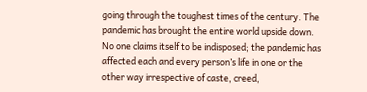going through the toughest times of the century. The pandemic has brought the entire world upside down. No one claims itself to be indisposed; the pandemic has affected each and every person’s life in one or the other way irrespective of caste, creed,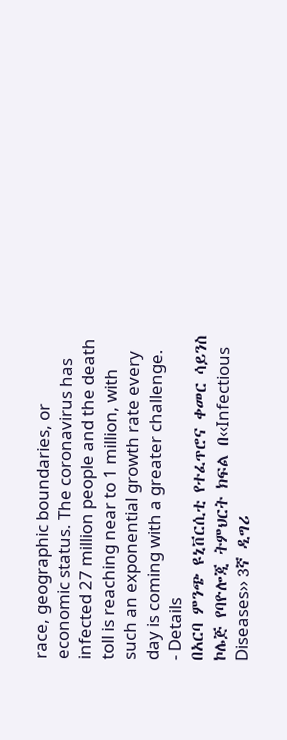race, geographic boundaries, or economic status. The coronavirus has infected 27 million people and the death toll is reaching near to 1 million, with such an exponential growth rate every day is coming with a greater challenge.
- Details
በአርባ ምንጭ ዩኒቨርሲቲ የተፈጥሮና ቀመር ሳይንስ ኮሌጅ የባዮሎጂ ትምህርት ክፍል በ‹‹Infectious Diseases›› 3ኛ ዲግሪ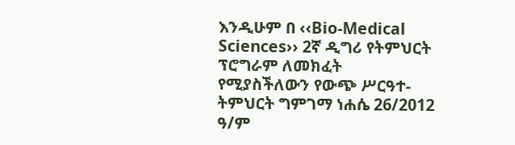እንዲሁም በ ‹‹Bio-Medical Sciences›› 2ኛ ዲግሪ የትምህርት ፕሮግራም ለመክፈት የሚያስችለውን የውጭ ሥርዓተ-ትምህርት ግምገማ ነሐሴ 26/2012 ዓ/ም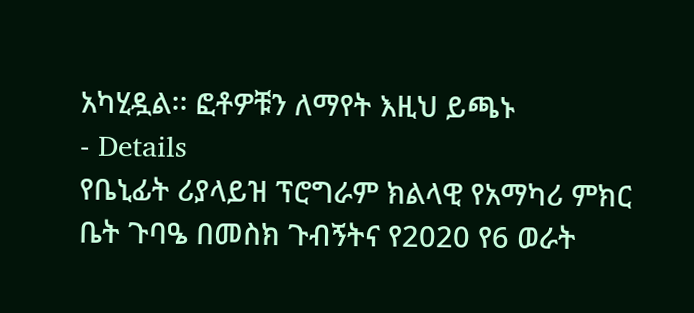አካሂዷል፡፡ ፎቶዎቹን ለማየት እዚህ ይጫኑ
- Details
የቤኒፊት ሪያላይዝ ፕሮግራም ክልላዊ የአማካሪ ምክር ቤት ጉባዔ በመስክ ጉብኝትና የ2020 የ6 ወራት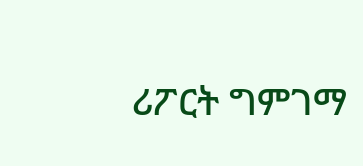ሪፖርት ግምገማ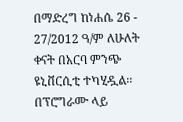በማድረግ ከነሐሴ 26 - 27/2012 ዓ/ም ለሁለት ቀናት በአርባ ምንጭ ዩኒቨርሲቲ ተካሂዷል፡፡ በፕሮግራሙ ላይ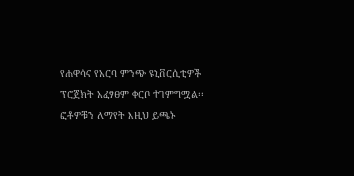የሐዋሳና የአርባ ምንጭ ዩኒቨርሲቲዎች ፕሮጀክት አፈፃፀም ቀርቦ ተገምግሟል፡፡ ፎቶዎቹን ለማየት እዚህ ይጫኑ